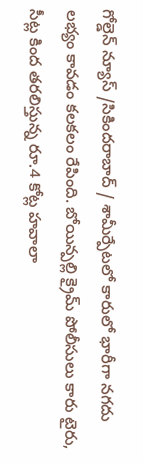గోల్డెన్ న్యూస్ /సికిందరాబాద్ / శామీర్పేటలో కారులో భారీగా నగదు లభ్యం కావడం కలకలం రేపింది. బోయిన్పల్లి క్రైమ్ పోలీసులు కారు టైరు, సీట్ల కింద తరలిస్తున్న రూ.4 కోట్ల హవాలా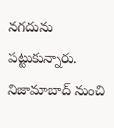నగదును పట్టుకున్నారు. నిజామాబాద్ నుంచి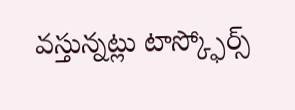వస్తున్నట్లు టాస్క్ఫోర్స్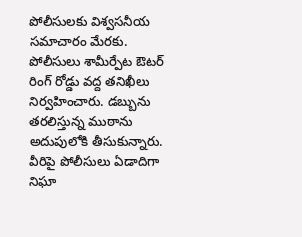పోలీసులకు విశ్వసనీయ సమాచారం మేరకు. పోలీసులు శామీర్పేట ఔటర్ రింగ్ రోడ్డు వద్ద తనిఖీలు నిర్వహించారు. డబ్బును తరలిస్తున్న ముఠాను అదుపులోకి తీసుకున్నారు. వీరిపై పోలీసులు ఏడాదిగా నిఘా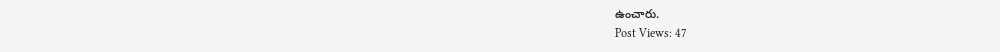ఉంచారు.
Post Views: 47